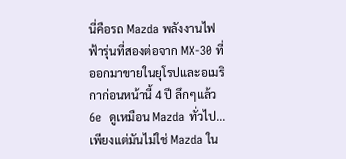นี่คือรถ Mazda พลังงานไฟฟ้ารุ่นที่สองต่อจาก MX-30 ที่ออกมาขายในยุโรปและอเมริกาก่อนหน้านี้ 4 ปี ลึกๆแล้ว 6e  ดูเหมือน Mazda ทั่วไป... เพียงแต่มันไม่ใช่ Mazda ใน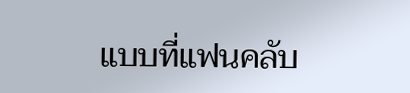แบบที่แฟนคลับ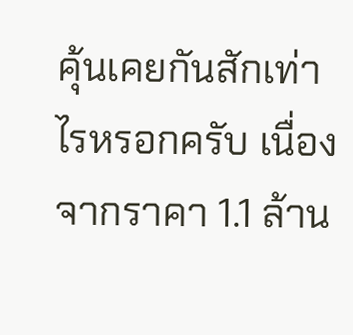คุ้นเคยกันสักเท่าไรหรอกครับ เนื่องจากราคา 1.1 ล้าน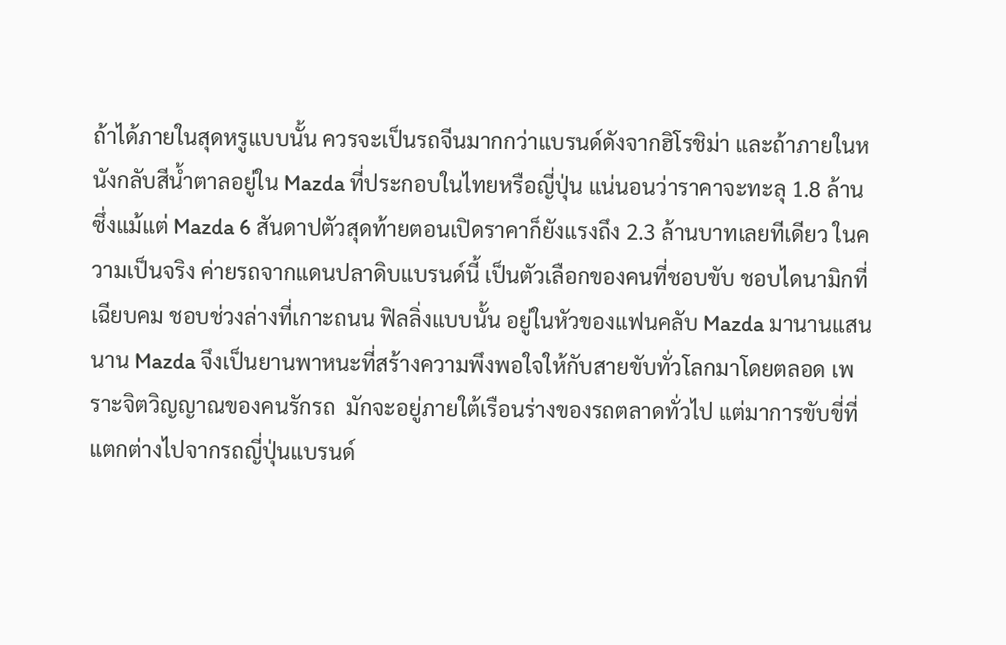ถ้าได้ภายในสุดหรูแบบนั้น ควรจะเป็นรถจีนมากกว่าแบรนด์ดังจากฮิโรชิม่า และถ้าภายในหนังกลับสีน้ำตาลอยู่ใน Mazda ที่ประกอบในไทยหรือญี่ปุ่น แน่นอนว่าราคาจะทะลุ 1.8 ล้าน ซึ่งแม้แต่ Mazda 6 สันดาปตัวสุดท้ายตอนเปิดราคาก็ยังแรงถึง 2.3 ล้านบาทเลยทีเดียว ในความเป็นจริง ค่ายรถจากแดนปลาดิบแบรนด์นี้ เป็นตัวเลือกของคนที่ชอบขับ ชอบไดนามิกที่เฉียบคม ชอบช่วงล่างที่เกาะถนน ฟิลลิ่งแบบนั้น อยู่ในหัวของแฟนคลับ Mazda มานานแสนนาน Mazda จึงเป็นยานพาหนะที่สร้างความพึงพอใจให้กับสายขับทั่วโลกมาโดยตลอด เพราะจิตวิญญาณของคนรักรถ  มักจะอยู่ภายใต้เรือนร่างของรถตลาดทั่วไป แต่มาการขับขี่ที่แตกต่างไปจากรถญี่ปุ่นแบรนด์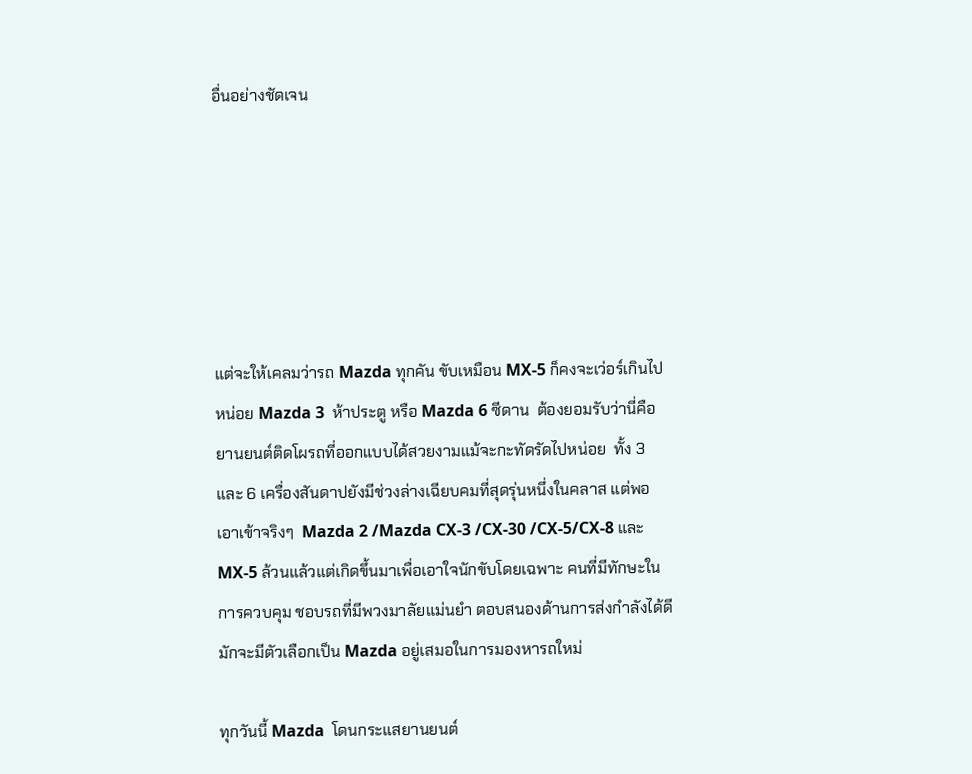อื่นอย่างชัดเจน






แต่จะให้เคลมว่ารถ Mazda ทุกคัน ขับเหมือน MX-5 ก็คงจะเว่อร์เกินไปหน่อย Mazda 3  ห้าประตู หรือ Mazda 6 ซีดาน  ต้องยอมรับว่านี่คือยานยนต์ติดโผรถที่ออกแบบได้สวยงามแม้จะกะทัดรัดไปหน่อย  ทั้ง 3 และ 6 เครื่องสันดาปยังมีช่วงล่างเฉียบคมที่สุดรุ่นหนึ่งในคลาส แต่พอเอาเข้าจริงๆ  Mazda 2 /Mazda CX-3 /CX-30 /CX-5/CX-8 และ MX-5 ล้วนแล้วแต่เกิดขึ้นมาเพื่อเอาใจนักขับโดยเฉพาะ คนที่มีทักษะในการควบคุม ชอบรถที่มีพวงมาลัยแม่นยำ ตอบสนองด้านการส่งกำลังได้ดี มักจะมีตัวเลือกเป็น Mazda อยู่เสมอในการมองหารถใหม่

ทุกวันนี้ Mazda  โดนกระแสยานยนต์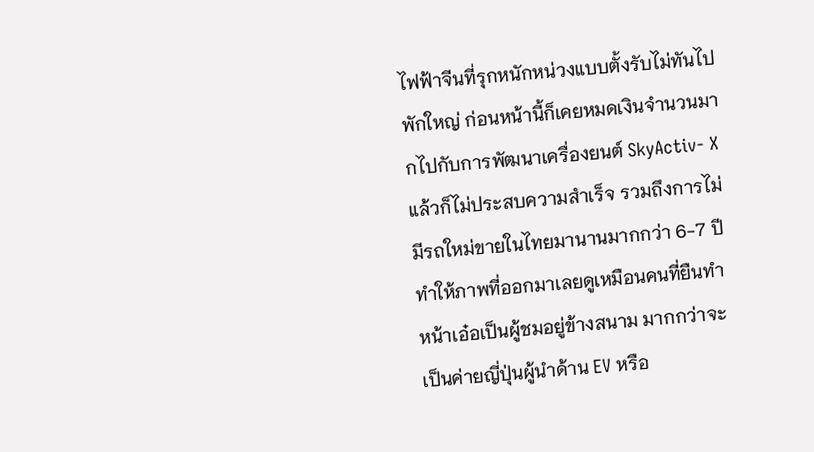ไฟฟ้าจีนที่รุกหนักหน่วงแบบตั้งรับไม่ทันไปพักใหญ่ ก่อนหน้านี้ก็เคยหมดเงินจำนวนมากไปกับการพัฒนาเครื่องยนต์ SkyActiv- X แล้วก็ไม่ประสบความสำเร็จ รวมถึงการไม่มีรถใหม่ขายในไทยมานานมากกว่า 6-7 ปี ทำให้ภาพที่ออกมาเลยดูเหมือนคนที่ยืนทำหน้าเอ๋อเป็นผู้ชมอยู่ข้างสนาม มากกว่าจะเป็นค่ายญี่ปุ่นผู้นำด้าน EV หรือ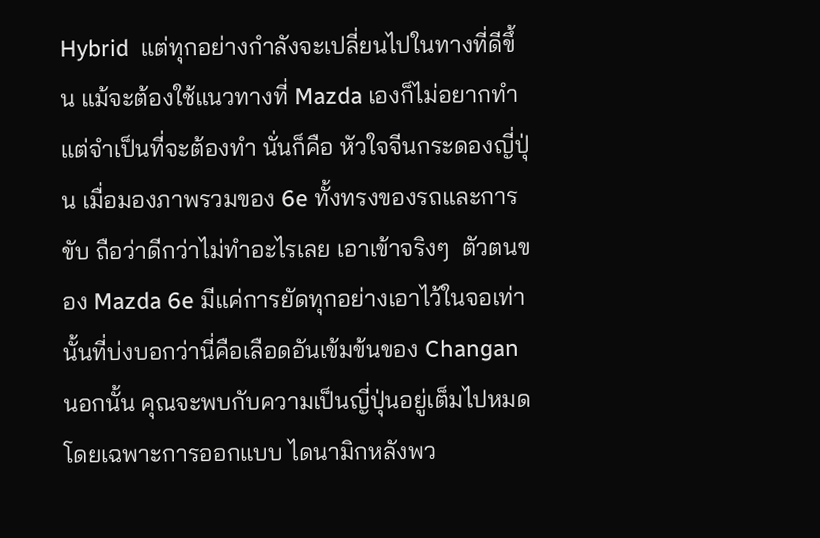Hybrid  แต่ทุกอย่างกำลังจะเปลี่ยนไปในทางที่ดีขึ้น แม้จะต้องใช้แนวทางที่ Mazda เองก็ไม่อยากทำ แต่จำเป็นที่จะต้องทำ นั่นก็คือ หัวใจจีนกระดองญี่ปุ่น เมื่อมองภาพรวมของ 6e ทั้งทรงของรถและการขับ ถือว่าดีกว่าไม่ทำอะไรเลย เอาเข้าจริงๆ  ตัวตนของ Mazda 6e มีแค่การยัดทุกอย่างเอาไว้ในจอเท่านั้นที่บ่งบอกว่านี่คือเลือดอันเข้มข้นของ Changan นอกนั้น คุณจะพบกับความเป็นญี่ปุ่นอยู่เต็มไปหมด โดยเฉพาะการออกแบบ ไดนามิกหลังพว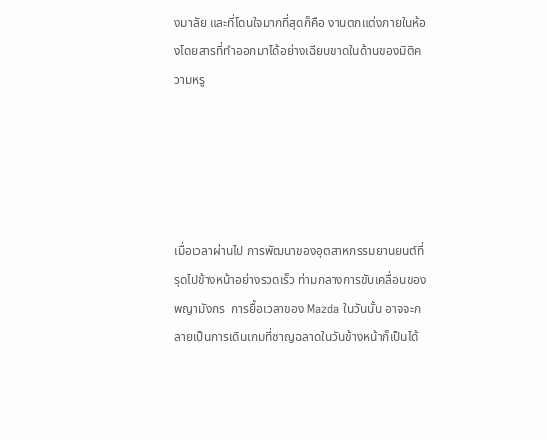งมาลัย และที่โดนใจมากที่สุดก็คือ งานตกแต่งภายในห้องโดยสารที่ทำออกมาได้อย่างเฉียบขาดในด้านของมิติความหรู





เมื่อเวลาผ่านไป การพัฒนาของอุตสาหกรรมยานยนต์ที่รุดไปข้างหน้าอย่างรวดเร็ว ท่ามกลางการขับเคลื่อนของพญามังกร  การยื้อเวลาของ Mazda ในวันนั้น อาจจะกลายเป็นการเดินเกมที่ชาญฉลาดในวันข้างหน้าก็เป็นได้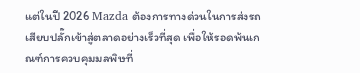แต่ในปี 2026 Mazda ต้องการทางด่วนในการส่งรถเสียบปลั๊กเข้าสู่ตลาดอย่างเร็วที่สุด เพื่อให้รอดพ้นเกณฑ์การควบคุมมลพิษที่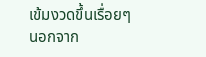เข้มงวดขึ้นเรื่อยๆ นอกจาก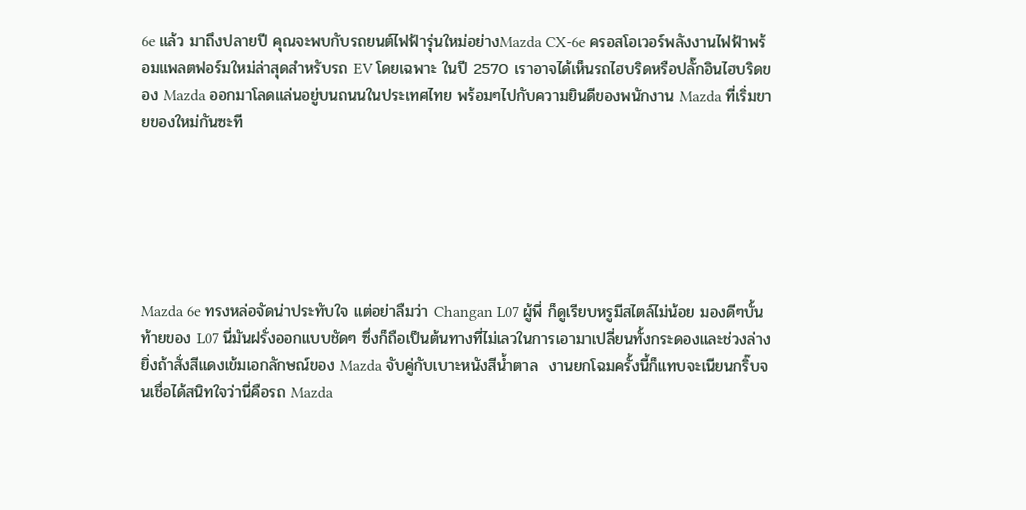6e แล้ว มาถึงปลายปี คุณจะพบกับรถยนต์ไฟฟ้ารุ่นใหม่อย่างMazda CX-6e ครอสโอเวอร์พลังงานไฟฟ้าพร้อมแพลตฟอร์มใหม่ล่าสุดสำหรับรถ EV โดยเฉพาะ ในปี 2570 เราอาจได้เห็นรถไฮบริดหรือปลั๊กอินไฮบริดของ Mazda ออกมาโลดแล่นอยู่บนถนนในประเทศไทย พร้อมๆไปกับความยินดีของพนักงาน Mazda ที่เริ่มขายของใหม่กันซะที






Mazda 6e ทรงหล่อจัดน่าประทับใจ แต่อย่าลืมว่า Changan L07 ผู้พี่ ก็ดูเรียบหรูมีสไตล์ไม่น้อย มองดีๆบั้นท้ายของ L07 นี่มันฝรั่งออกแบบชัดๆ ซึ่งก็ถือเป็นต้นทางที่ไม่เลวในการเอามาเปลี่ยนทั้งกระดองและช่วงล่าง ยิ่งถ้าสั่งสีแดงเข้มเอกลักษณ์ของ Mazda จับคู่กับเบาะหนังสีน้ำตาล  งานยกโฉมครั้งนี้ก็แทบจะเนียนกริ๊บจนเชื่อได้สนิทใจว่านี่คือรถ Mazda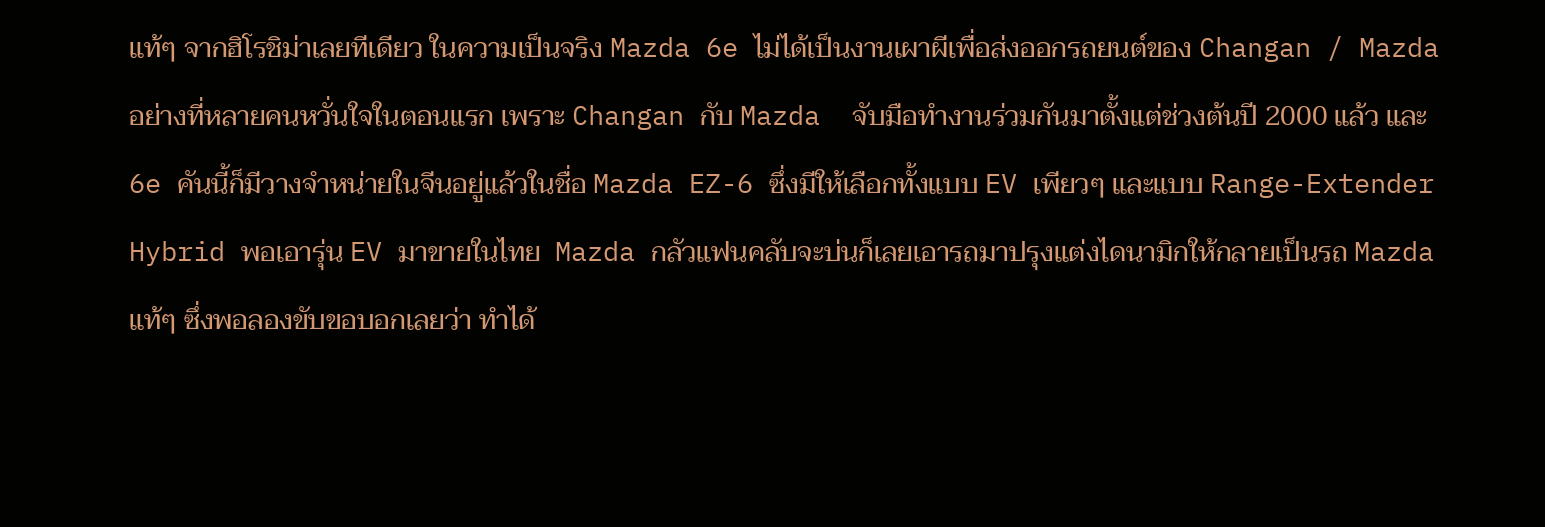แท้ๆ จากฮิโรชิม่าเลยทีเดียว ในความเป็นจริง Mazda 6e ไม่ได้เป็นงานเผาผีเพื่อส่งออกรถยนต์ของ Changan / Mazda อย่างที่หลายคนหวั่นใจในตอนแรก เพราะ Changan กับ Mazda  จับมือทำงานร่วมกันมาตั้งแต่ช่วงต้นปี 2000 แล้ว และ 6e คันนี้ก็มีวางจำหน่ายในจีนอยู่แล้วในชื่อ Mazda EZ-6 ซึ่งมีให้เลือกทั้งแบบ EV เพียวๆ และแบบ Range-Extender Hybrid พอเอารุ่น EV มาขายในไทย  Mazda กลัวแฟนคลับจะบ่นก็เลยเอารถมาปรุงแต่งไดนามิกให้กลายเป็นรถ Mazda แท้ๆ ซึ่งพอลองขับขอบอกเลยว่า ทำได้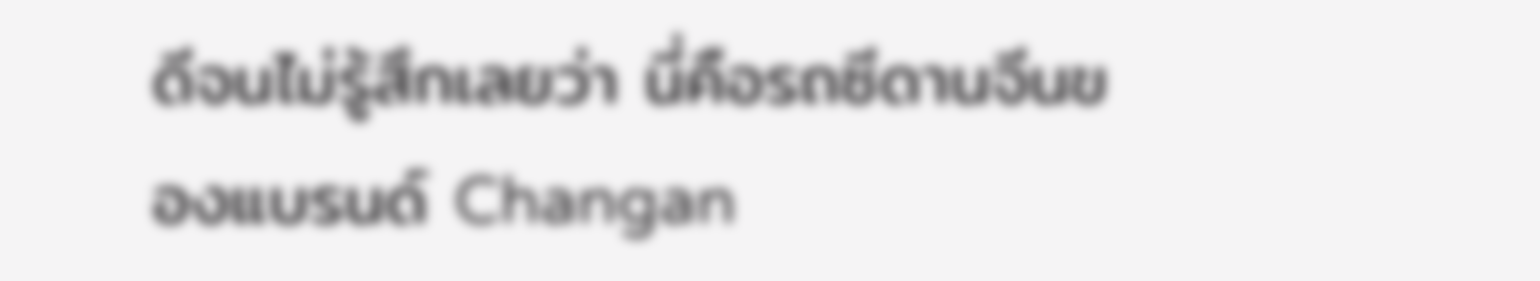ดีจนไม่รู้สึกเลยว่า นี่คือรถซีดานจีนของแบรนด์ Changan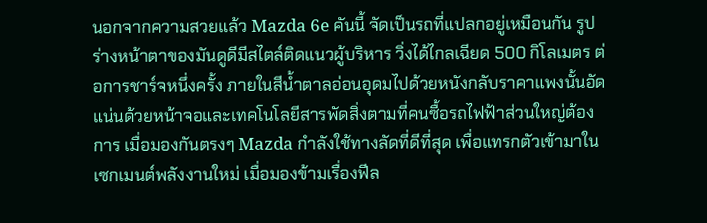นอกจากความสวยแล้ว Mazda 6e คันนี้ จัดเป็นรถที่แปลกอยู่เหมือนกัน รูปร่างหน้าตาของมันดูดีมีสไตล์ติดแนวผู้บริหาร วิ่งได้ไกลเฉียด 500 กิโลเมตร ต่อการชาร์จหนึ่งครั้ง ภายในสีน้ำตาลอ่อนอุดมไปด้วยหนังกลับราคาแพงนั้นอัดแน่นด้วยหน้าจอและเทคโนโลยีสารพัดสิ่งตามที่คนซื้อรถไฟฟ้าส่วนใหญ่ต้องการ เมื่อมองกันตรงๆ Mazda กำลังใช้ทางลัดที่ดีที่สุด เพื่อแทรกตัวเข้ามาในเซกเมนต์พลังงานใหม่ เมื่อมองข้ามเรื่องฟีล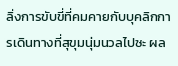ลิ่งการขับขี่ที่คมคายกับบุคลิกการเดินทางที่สุขุมนุ่มนวลไปซะ ผล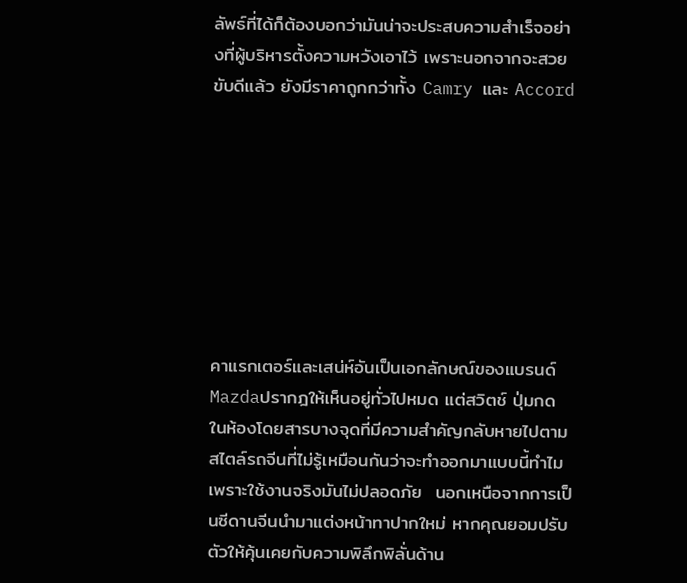ลัพธ์ที่ได้ก็ต้องบอกว่ามันน่าจะประสบความสำเร็จอย่างที่ผู้บริหารตั้งความหวังเอาไว้ เพราะนอกจากจะสวย ขับดีแล้ว ยังมีราคาถูกกว่าทั้ง Camry และ Accord








คาแรกเตอร์และเสน่ห์อันเป็นเอกลักษณ์ของแบรนด์ Mazdaปรากฎให้เห็นอยู่ทั่วไปหมด แต่สวิตช์ ปุ่มกด ในห้องโดยสารบางจุดที่มีความสำคัญกลับหายไปตามสไตล์รถจีนที่ไม่รู้เหมือนกันว่าจะทำออกมาแบบนี้ทำไมเพราะใช้งานจริงมันไม่ปลอดภัย  นอกเหนือจากการเป็นซีดานจีนนำมาแต่งหน้าทาปากใหม่ หากคุณยอมปรับตัวให้คุ้นเคยกับความพิลึกพิลั่นด้าน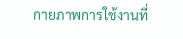กายภาพการใช้งานที่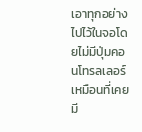เอาทุกอย่างไปไว้ในจอโดยไม่มีปุ่มคอนโทรลเลอร์เหมือนที่เคยมี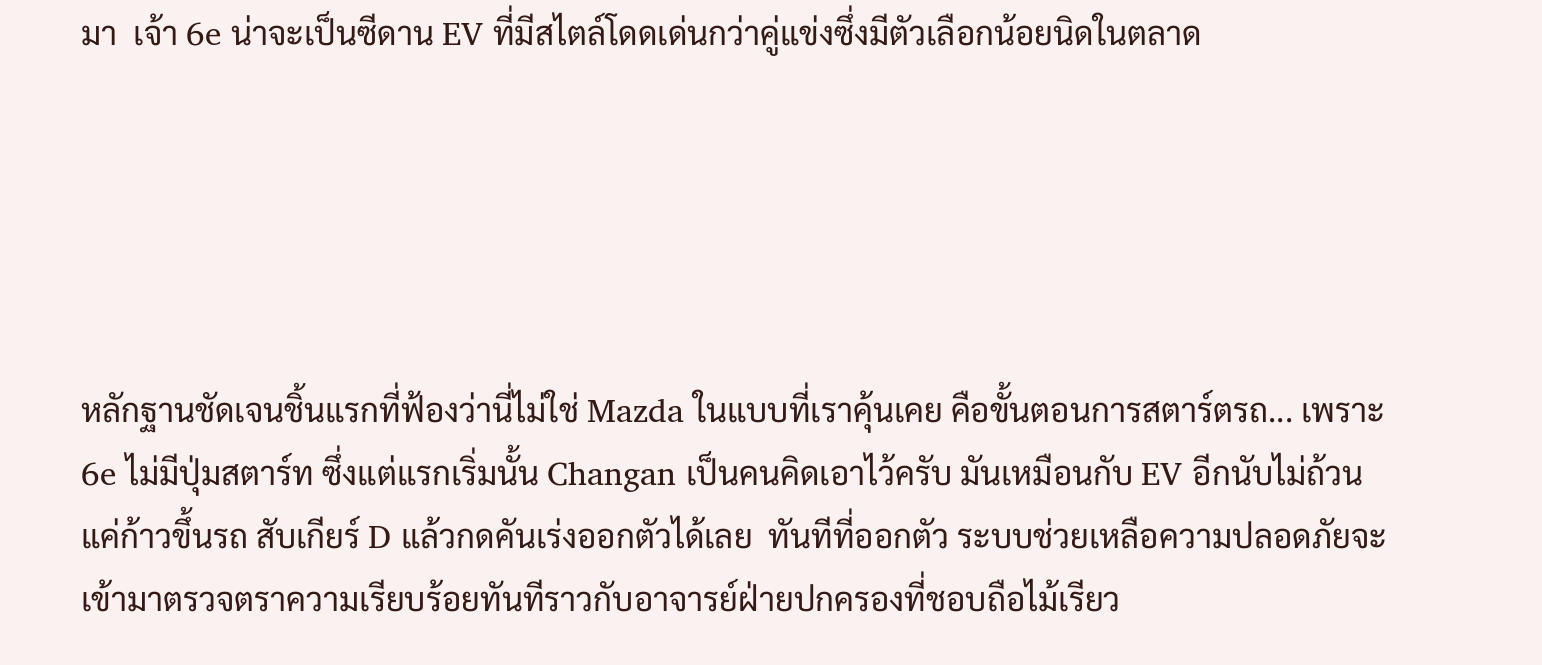มา  เจ้า 6e น่าจะเป็นซีดาน EV ที่มีสไตล์โดดเด่นกว่าคู่แข่งซึ่งมีตัวเลือกน้อยนิดในตลาด





หลักฐานชัดเจนชิ้นแรกที่ฟ้องว่านี่ไม่ใช่ Mazda ในแบบที่เราคุ้นเคย คือขั้นตอนการสตาร์ตรถ... เพราะ 6e ไม่มีปุ่มสตาร์ท ซึ่งแต่แรกเริ่มนั้น Changan เป็นคนคิดเอาไว้ครับ มันเหมือนกับ EV อีกนับไม่ถ้วน  แค่ก้าวขึ้นรถ สับเกียร์ D แล้วกดคันเร่งออกตัวได้เลย  ทันทีที่ออกตัว ระบบช่วยเหลือความปลอดภัยจะเข้ามาตรวจตราความเรียบร้อยทันทีราวกับอาจารย์ฝ่ายปกครองที่ชอบถือไม้เรียว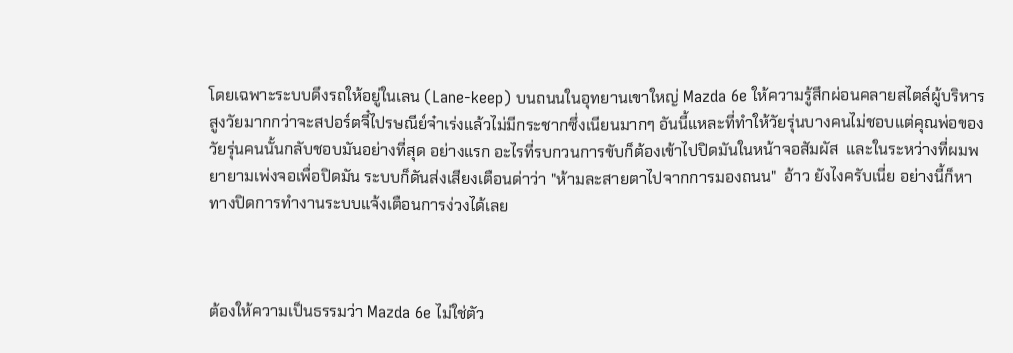โดยเฉพาะระบบดึงรถให้อยู่ในเลน (Lane-keep) บนถนนในอุทยานเขาใหญ่ Mazda 6e ให้ความรู้สึกผ่อนคลายสไตล์ผู้บริหารสูงวัยมากกว่าจะสปอร์ตจี๋ไปรษณีย์จ๋าเร่งแล้วไม่มีกระชากซึ่งเนียนมากๆ อันนี้แหละที่ทำให้วัยรุ่นบางคนไม่ชอบแต่คุณพ่อของวัยรุ่นคนนั้นกลับชอบมันอย่างที่สุด อย่างแรก อะไรที่รบกวนการขับก็ต้องเข้าไปปิดมันในหน้าจอสัมผัส  และในระหว่างที่ผมพยายามเพ่งจอเพื่อปิดมัน ระบบก็ดันส่งเสียงเตือนด่าว่า "ห้ามละสายตาไปจากการมองถนน"  อ้าว ยังไงครับเนี่ย อย่างนี้ก็หาทางปิดการทำงานระบบแจ้งเตือนการง่วงได้เลย



ต้องให้ความเป็นธรรมว่า Mazda 6e ไม่ใช่ตัว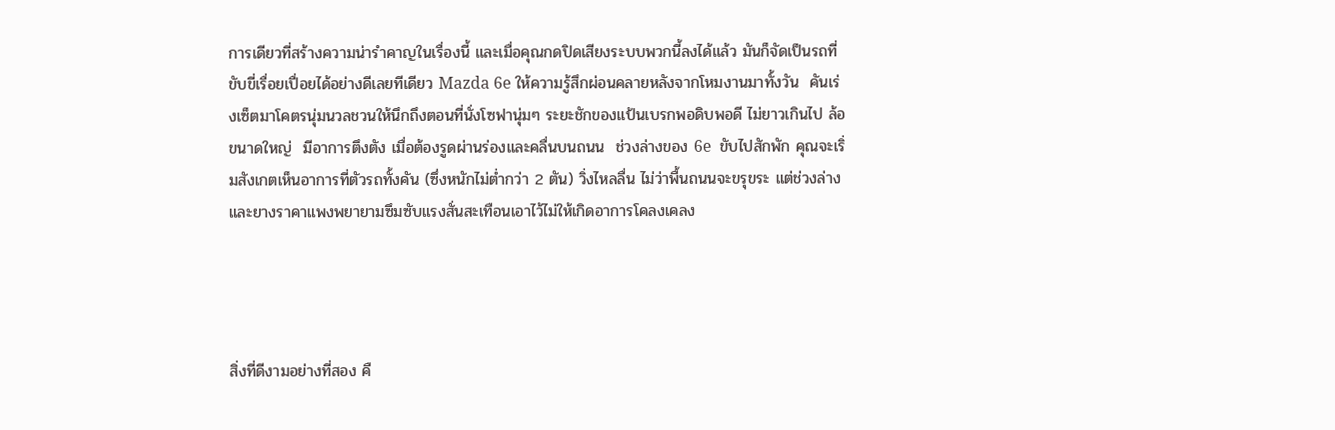การเดียวที่สร้างความน่ารำคาญในเรื่องนี้ และเมื่อคุณกดปิดเสียงระบบพวกนี้ลงได้แล้ว มันก็จัดเป็นรถที่ขับขี่เรื่อยเปื่อยได้อย่างดีเลยทีเดียว Mazda 6e ให้ความรู้สึกผ่อนคลายหลังจากโหมงานมาทั้งวัน  คันเร่งเซ็ตมาโคตรนุ่มนวลชวนให้นึกถึงตอนที่นั่งโซฟานุ่มๆ ระยะชักของแป้นเบรกพอดิบพอดี ไม่ยาวเกินไป ล้อขนาดใหญ่  มีอาการตึงตัง เมื่อต้องรูดผ่านร่องและคลื่นบนถนน  ช่วงล่างของ 6e  ขับไปสักพัก คุณจะเริ่มสังเกตเห็นอาการที่ตัวรถทั้งคัน (ซึ่งหนักไม่ต่ำกว่า 2 ตัน) วิ่งไหลลื่น ไม่ว่าพื้นถนนจะขรุขระ แต่ช่วงล่างและยางราคาแพงพยายามซึมซับแรงสั่นสะเทือนเอาไว้ไม่ให้เกิดอาการโคลงเคลง




สิ่งที่ดีงามอย่างที่สอง คื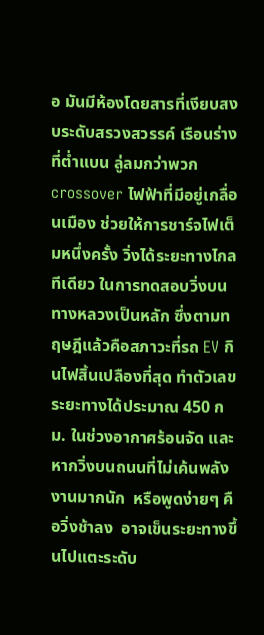อ มันมีห้องโดยสารที่เงียบสงบระดับสรวงสวรรค์ เรือนร่างที่ต่ำแบน ลู่ลมกว่าพวก crossover ไฟฟ้าที่มีอยู่เกลื่อนเมือง ช่วยให้การชาร์จไฟเต็มหนึ่งครั้ง วิ่งได้ระยะทางไกลทีเดียว ในการทดสอบวิ่งบนทางหลวงเป็นหลัก ซึ่งตามทฤษฎีแล้วคือสภาวะที่รถ EV กินไฟสิ้นเปลืองที่สุด ทำตัวเลขระยะทางได้ประมาณ 450 กม. ในช่วงอากาศร้อนจัด และหากวิ่งบนถนนที่ไม่เค้นพลังงานมากนัก  หรือพูดง่ายๆ คือวิ่งช้าลง  อาจเข็นระยะทางขึ้นไปแตะระดับ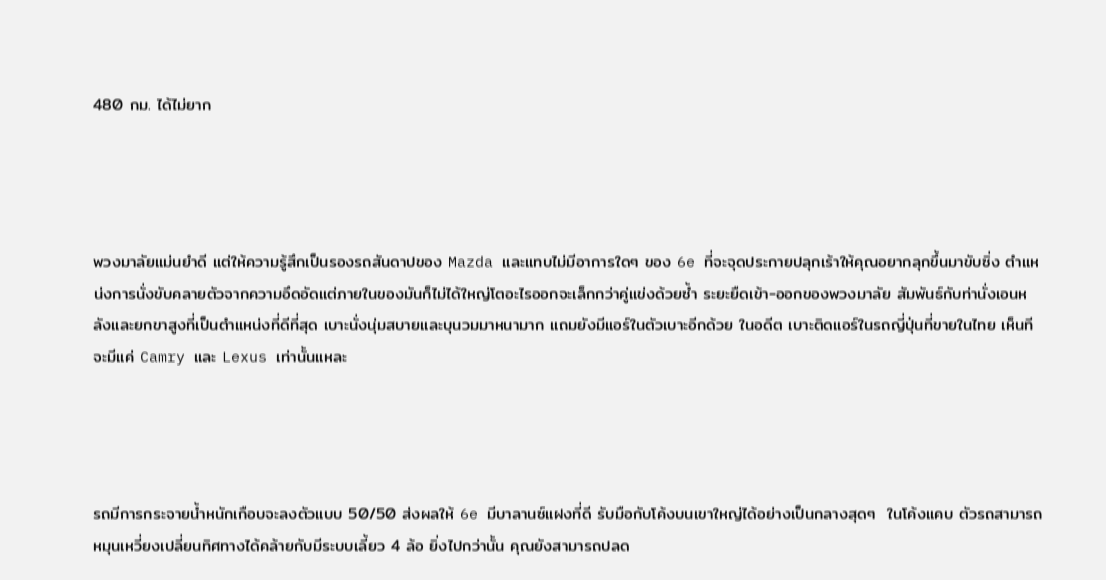480 กม. ได้ไม่ยาก




พวงมาลัยแม่นยำดี แต่ให้ความรู้สึกเป็นรองรถสันดาปของ Mazda และแทบไม่มีอาการใดๆ ของ 6e ที่จะจุดประกายปลุกเร้าให้คุณอยากลุกขึ้นมาขับซิ่ง ตำแหน่งการนั่งขับคลายตัวจากความอึดอัดแต่ภายในของมันก็ไม่ได้ใหญ่โตอะไรออกจะเล็กกว่าคู่แข่งด้วยซ้ำ ระยะยืดเข้า-ออกของพวงมาลัย สัมพันธ์กับท่านั่งเอนหลังและยกขาสูงที่เป็นตำแหน่งที่ดีที่สุด เบาะนั่งนุ่มสบายและบุนวมมาหนามาก แถมยังมีแอร์ในตัวเบาะอีกด้วย ในอดีต เบาะติดแอร์ในรถญี่ปุ่นที่ขายในไทย เห็นทีจะมีแค่ Camry และ Lexus เท่านั้นแหละ




รถมีการกระจายน้ำหนักเกือบจะลงตัวแบบ 50/50 ส่งผลให้ 6e มีบาลานซ์แฝงที่ดี รับมือกับโค้งบนเขาใหญ่ได้อย่างเป็นกลางสุดๆ  ในโค้งแคบ ตัวรถสามารถหมุนเหวี่ยงเปลี่ยนทิศทางได้คล้ายกับมีระบบเลี้ยว 4 ล้อ ยิ่งไปกว่านั้น คุณยังสามารถปลด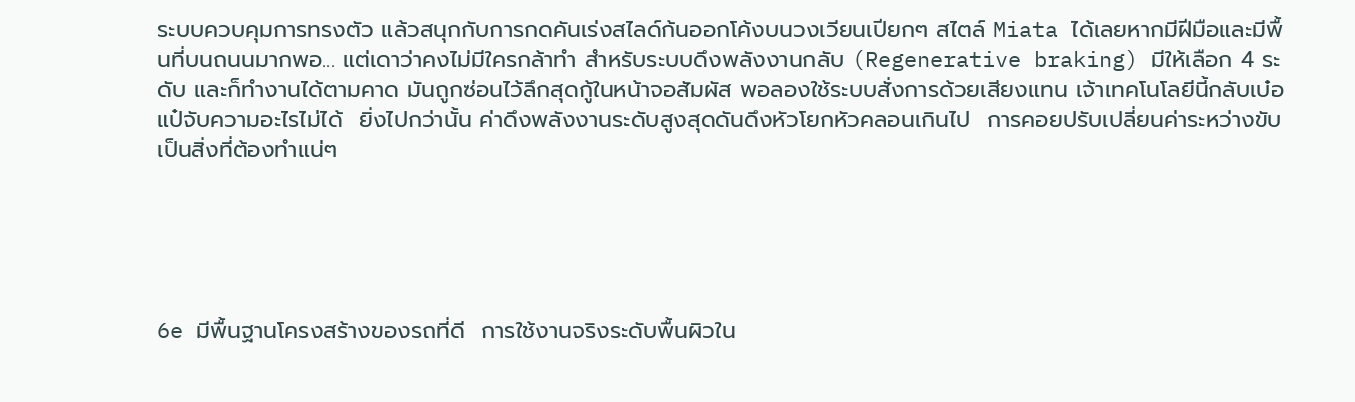ระบบควบคุมการทรงตัว แล้วสนุกกับการกดคันเร่งสไลด์ก้นออกโค้งบนวงเวียนเปียกๆ สไตล์ Miata ได้เลยหากมีฝีมือและมีพื้นที่บนถนนมากพอ... แต่เดาว่าคงไม่มีใครกล้าทำ สำหรับระบบดึงพลังงานกลับ (Regenerative braking) มีให้เลือก 4 ระดับ และก็ทำงานได้ตามคาด มันถูกซ่อนไว้ลึกสุดกู้ในหน้าจอสัมผัส พอลองใช้ระบบสั่งการด้วยเสียงแทน เจ้าเทคโนโลยีนี้กลับเบ๋อแป๋จับความอะไรไม่ได้  ยิ่งไปกว่านั้น ค่าดึงพลังงานระดับสูงสุดดันดึงหัวโยกหัวคลอนเกินไป  การคอยปรับเปลี่ยนค่าระหว่างขับ เป็นสิ่งที่ต้องทำแน่ๆ





6e มีพื้นฐานโครงสร้างของรถที่ดี  การใช้งานจริงระดับพื้นผิวใน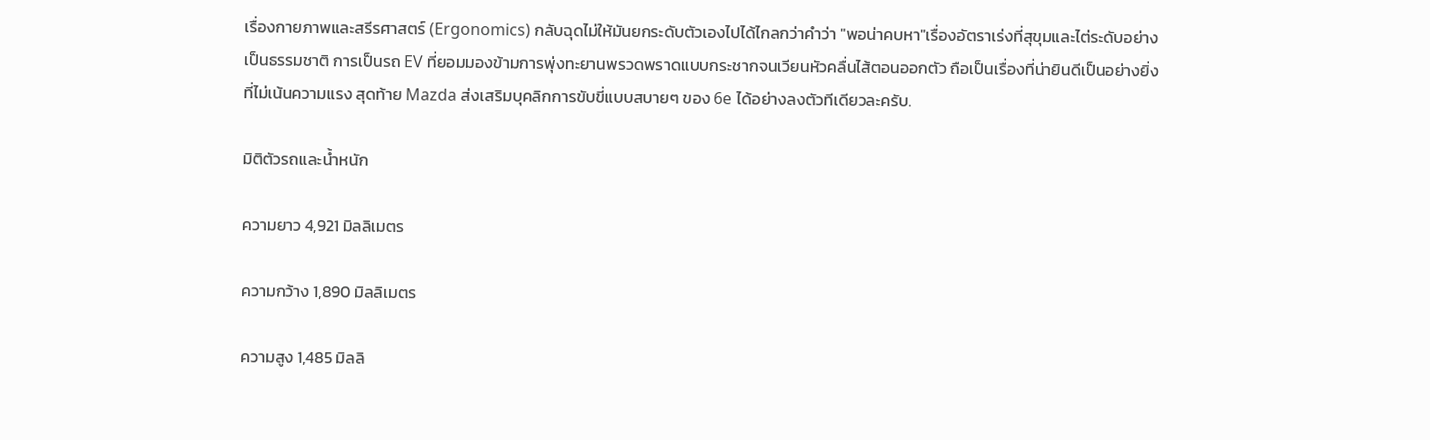เรื่องกายภาพและสรีรศาสตร์ (Ergonomics) กลับฉุดไม่ให้มันยกระดับตัวเองไปได้ไกลกว่าคำว่า "พอน่าคบหา"เรื่องอัตราเร่งที่สุขุมและไต่ระดับอย่างเป็นธรรมชาติ การเป็นรถ EV ที่ยอมมองข้ามการพุ่งทะยานพรวดพราดแบบกระชากจนเวียนหัวคลื่นไส้ตอนออกตัว ถือเป็นเรื่องที่น่ายินดีเป็นอย่างยิ่งที่ไม่เน้นความแรง สุดท้าย Mazda ส่งเสริมบุคลิกการขับขี่แบบสบายๆ ของ 6e ได้อย่างลงตัวทีเดียวละครับ.

มิติตัวรถและน้ำหนัก

ความยาว 4,921 มิลลิเมตร

ความกว้าง 1,890 มิลลิเมตร

ความสูง 1,485 มิลลิ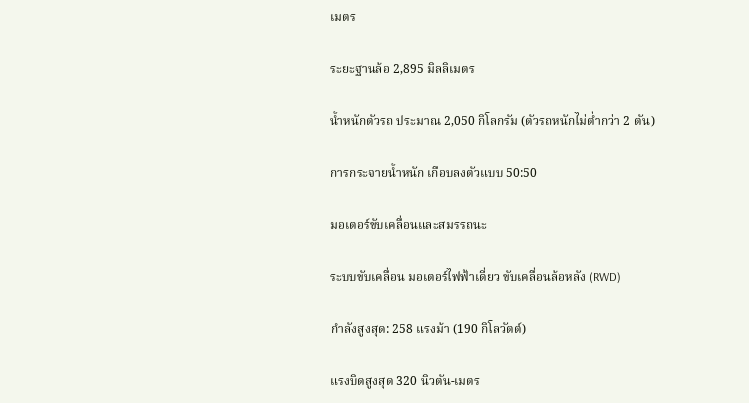เมตร

ระยะฐานล้อ 2,895 มิลลิเมตร

น้ำหนักตัวรถ ประมาณ 2,050 กิโลกรัม (ตัวรถหนักไม่ต่ำกว่า 2 ตัน)

การกระจายน้ำหนัก เกือบลงตัวแบบ 50:50

มอเตอร์ขับเคลื่อนและสมรรถนะ

ระบบขับเคลื่อน มอเตอร์ไฟฟ้าเดี่ยว ขับเคลื่อนล้อหลัง (RWD)

กำลังสูงสุด: 258 แรงม้า (190 กิโลวัตต์)

แรงบิดสูงสุด 320 นิวตัน-เมตร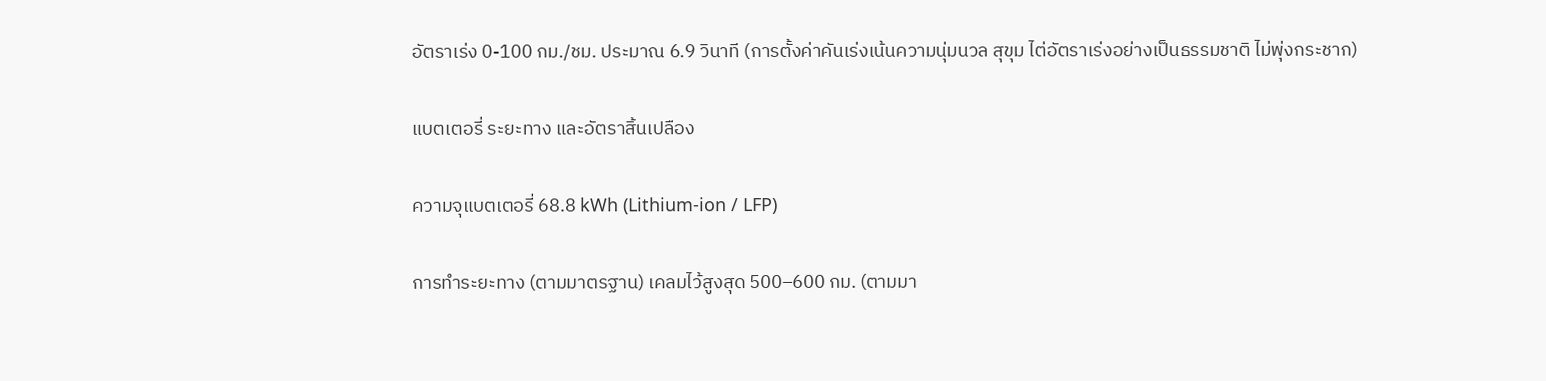อัตราเร่ง 0-100 กม./ชม. ประมาณ 6.9 วินาที (การตั้งค่าคันเร่งเน้นความนุ่มนวล สุขุม ไต่อัตราเร่งอย่างเป็นธรรมชาติ ไม่พุ่งกระชาก)

แบตเตอรี่ ระยะทาง และอัตราสิ้นเปลือง

ความจุแบตเตอรี่ 68.8 kWh (Lithium-ion / LFP)

การทำระยะทาง (ตามมาตรฐาน) เคลมไว้สูงสุด 500–600 กม. (ตามมา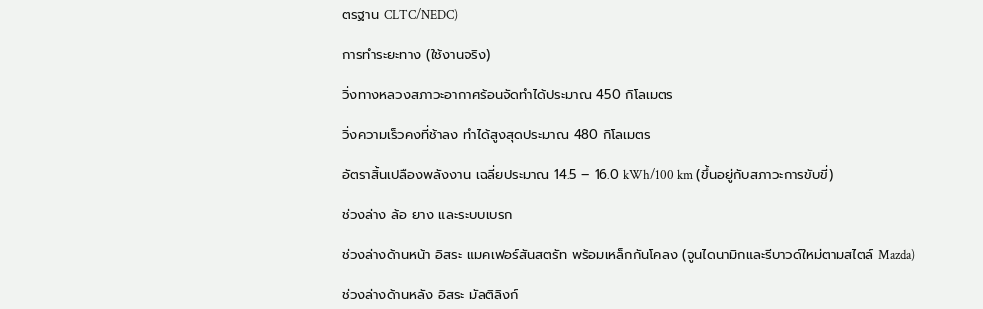ตรฐาน CLTC/NEDC)

การทำระยะทาง (ใช้งานจริง)

วิ่งทางหลวงสภาวะอากาศร้อนจัดทำได้ประมาณ 450 กิโลเมตร

วิ่งความเร็วคงที่ช้าลง ทำได้สูงสุดประมาณ 480 กิโลเมตร

อัตราสิ้นเปลืองพลังงาน เฉลี่ยประมาณ 14.5 – 16.0 kWh/100 km (ขึ้นอยู่กับสภาวะการขับขี่)

ช่วงล่าง ล้อ ยาง และระบบเบรก

ช่วงล่างด้านหน้า อิสระ แมคเฟอร์สันสตรัท พร้อมเหล็กกันโคลง (จูนไดนามิกและรีบาวด์ใหม่ตามสไตล์ Mazda)

ช่วงล่างด้านหลัง อิสระ มัลติลิงก์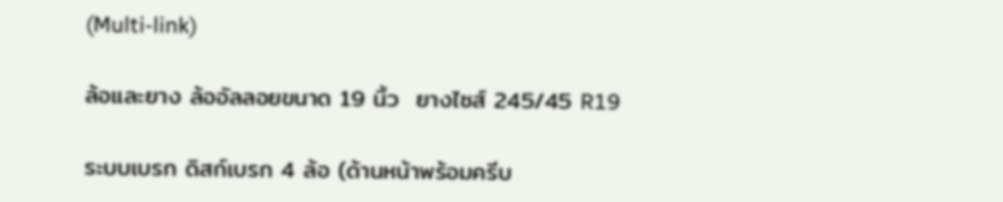(Multi-link)

ล้อและยาง ล้ออัลลอยขนาด 19 นิ้ว  ยางไซส์ 245/45 R19

ระบบเบรก ดิสก์เบรก 4 ล้อ (ด้านหน้าพร้อมครีบ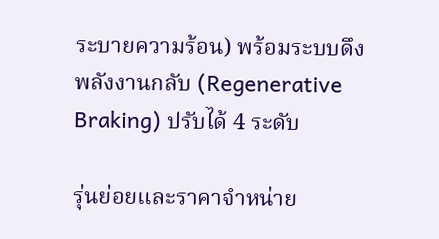ระบายความร้อน) พร้อมระบบดึงพลังงานกลับ (Regenerative Braking) ปรับได้ 4 ระดับ

รุ่นย่อยและราคาจำหน่าย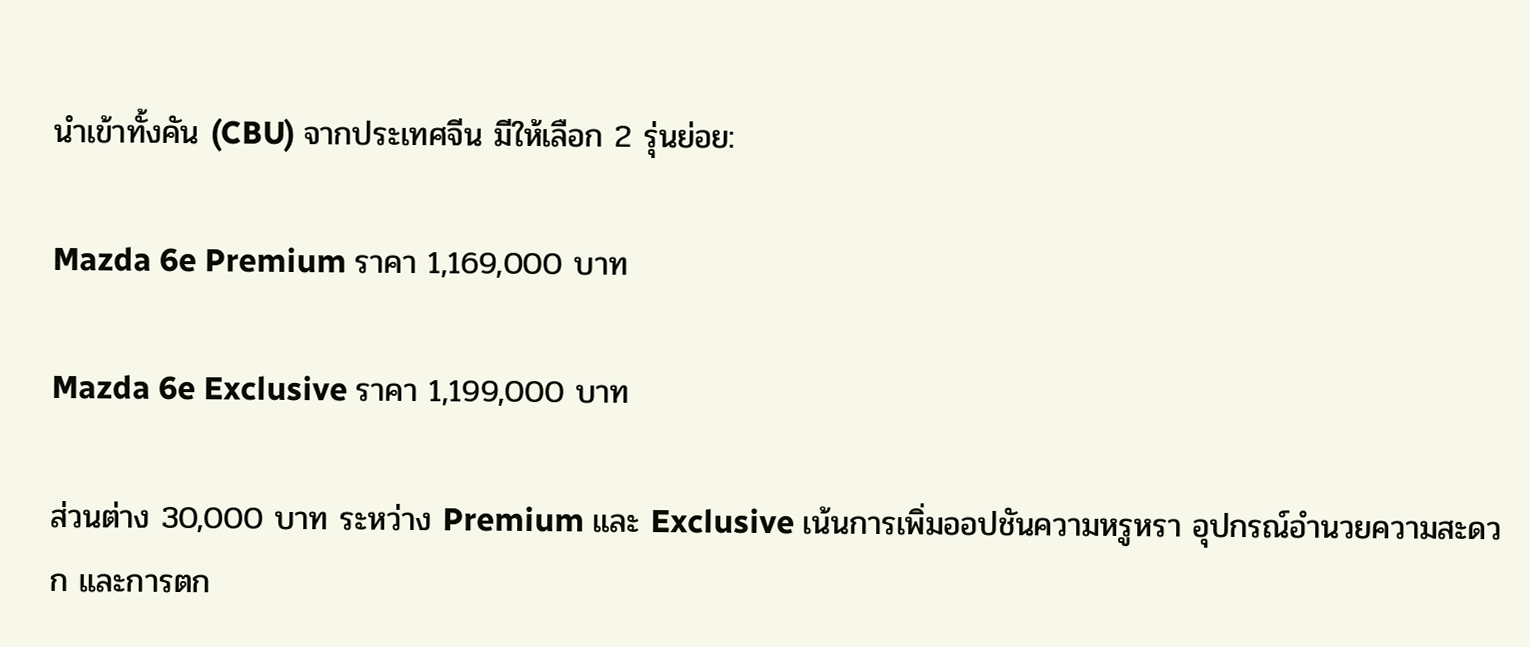นำเข้าทั้งคัน (CBU) จากประเทศจีน มีให้เลือก 2 รุ่นย่อย:

Mazda 6e Premium ราคา 1,169,000 บาท

Mazda 6e Exclusive ราคา 1,199,000 บาท

ส่วนต่าง 30,000 บาท ระหว่าง Premium และ Exclusive เน้นการเพิ่มออปชันความหรูหรา อุปกรณ์อำนวยความสะดวก และการตก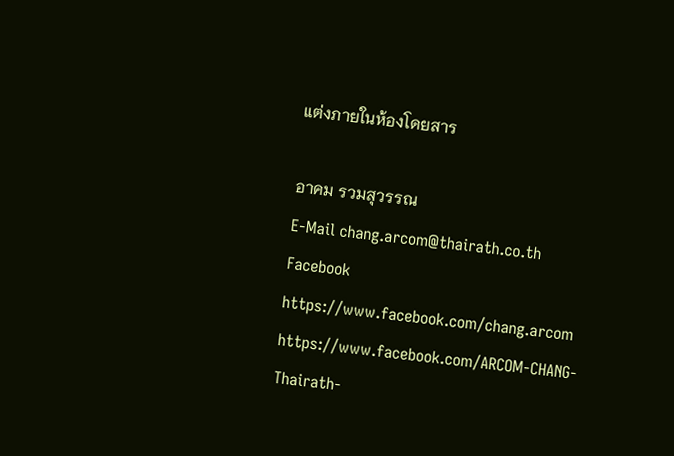แต่งภายในห้องโดยสาร

อาคม รวมสุวรรณ
E-Mail chang.arcom@thairath.co.th
Facebook https://www.facebook.com/chang.arcom
https://www.facebook.com/ARCOM-CHANG-Thairath-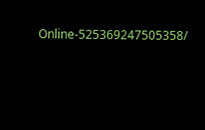Online-525369247505358/